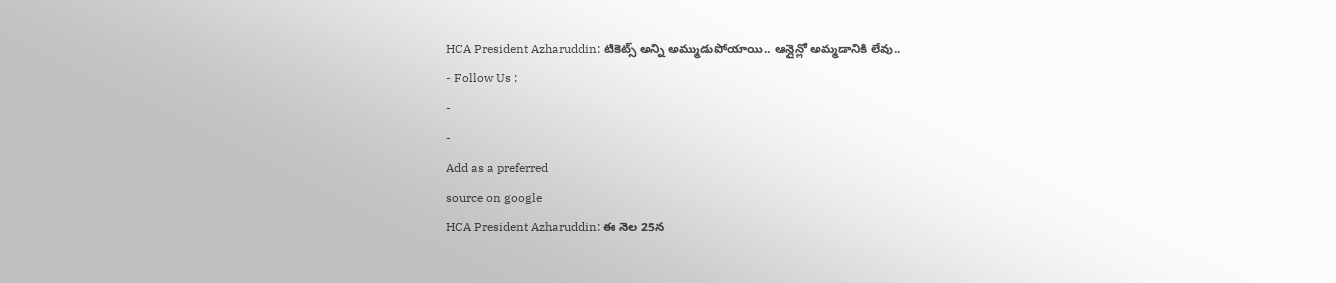HCA President Azharuddin: టికెట్స్ అన్ని అమ్ముడుపోయాయి.. ఆన్లైన్లో అమ్మడానికి లేవు..
- Follow Us :
-
-
Add as a preferred
source on google
HCA President Azharuddin: ఈ నెల 25న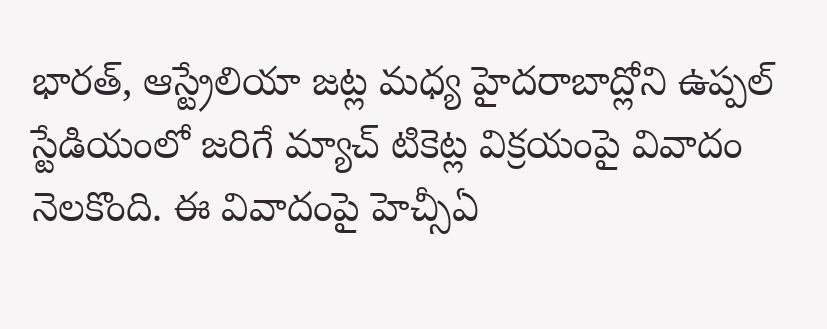భారత్, ఆస్ట్రేలియా జట్ల మధ్య హైదరాబాద్లోని ఉప్పల్ స్టేడియంలో జరిగే మ్యాచ్ టికెట్ల విక్రయంపై వివాదం నెలకొంది. ఈ వివాదంపై హెచ్సీఏ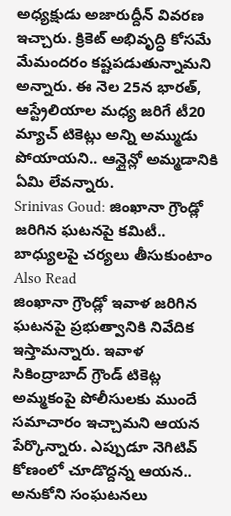అధ్యక్షుడు అజారుద్దీన్ వివరణ ఇచ్చారు. క్రికెట్ అభివృద్ధి కోసమే మేమందరం కష్టపడుతున్నామని అన్నారు. ఈ నెల 25న భారత్, ఆస్ట్రేలియాల మధ్య జరిగే టీ20 మ్యాచ్ టికెట్లు అన్ని అమ్ముడు పోయాయని.. ఆన్లైన్లో అమ్మడానికి ఏమి లేవన్నారు.
Srinivas Goud: జింఖానా గ్రౌండ్లో జరిగిన ఘటనపై కమిటీ.. బాధ్యులపై చర్యలు తీసుకుంటాం
Also Read
జింఖానా గ్రౌండ్లో ఇవాళ జరిగిన ఘటనపై ప్రభుత్వానికి నివేదిక ఇస్తామన్నారు. ఇవాళ సికింద్రాబాద్ గ్రౌండ్ టికెట్ల అమ్మకంపై పోలీసులకు ముందే సమాచారం ఇచ్చామని ఆయన పేర్కొన్నారు. ఎప్పుడూ నెగిటివ్ కోణంలో చూడొద్దన్న ఆయన.. అనుకోని సంఘటనలు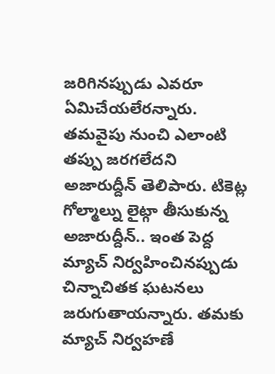జరిగినప్పుడు ఎవరూ ఏమిచేయలేరన్నారు. తమవైపు నుంచి ఎలాంటి తప్పు జరగలేదని అజారుద్దీన్ తెలిపారు. టికెట్ల గోల్మాల్ను లైట్గా తీసుకున్న అజారుద్దీన్.. ఇంత పెద్ద మ్యాచ్ నిర్వహించినప్పుడు చిన్నాచితక ఘటనలు జరుగుతాయన్నారు. తమకు మ్యాచ్ నిర్వహణే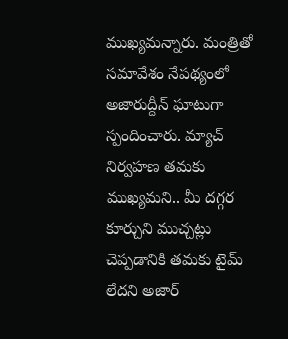ముఖ్యమన్నారు. మంత్రితో సమావేశం నేపథ్యంలో అజారుద్దీన్ ఘాటుగా స్పందించారు. మ్యాచ్ నిర్వహణ తమకు ముఖ్యమని.. మీ దగ్గర కూర్చుని ముచ్చట్లు చెప్పడానికి తమకు టైమ్ లేదని అజార్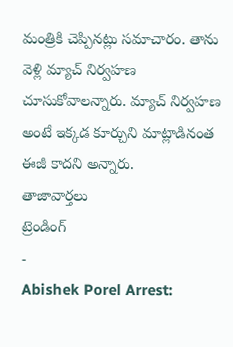మంత్రికి చెప్పినట్లు సమాచారం. తాను వెళ్లి మ్యాచ్ నిర్వహణ చూసుకోవాలన్నారు. మ్యాచ్ నిర్వహణ అంటే ఇక్కడ కూర్చుని మాట్లాడినంత ఈజీ కాదని అన్నారు.
తాజావార్తలు
ట్రెండింగ్
-
Abishek Porel Arrest: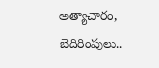అత్యాచారం, బెదిరింపులు..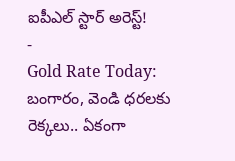ఐపీఎల్ స్టార్ అరెస్ట్!
-
Gold Rate Today: బంగారం, వెండి ధరలకు రెక్కలు.. ఏకంగా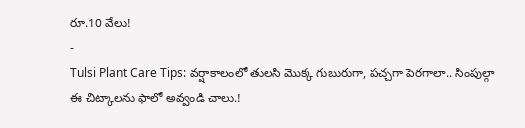రూ.10 వేలు!
-
Tulsi Plant Care Tips: వర్షాకాలంలో తులసి మొక్క గుబురుగా, పచ్చగా పెరగాలా.. సింపుల్గా ఈ చిట్కాలను ఫాలో అవ్వండి చాలు.!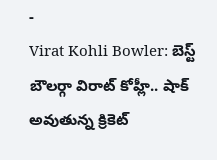-
Virat Kohli Bowler: బెస్ట్ బౌలర్గా విరాట్ కోహ్లీ.. షాక్ అవుతున్న క్రికెట్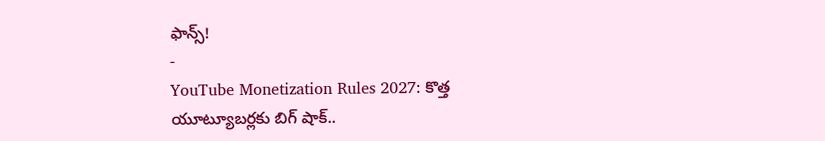ఫాన్స్!
-
YouTube Monetization Rules 2027: కొత్త యూట్యూబర్లకు బిగ్ షాక్..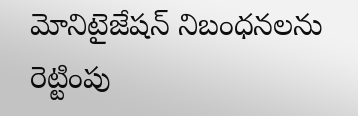మోనిటైజేషన్ నిబంధనలను రెట్టింపు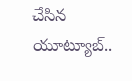చేసిన యూట్యూబ్..